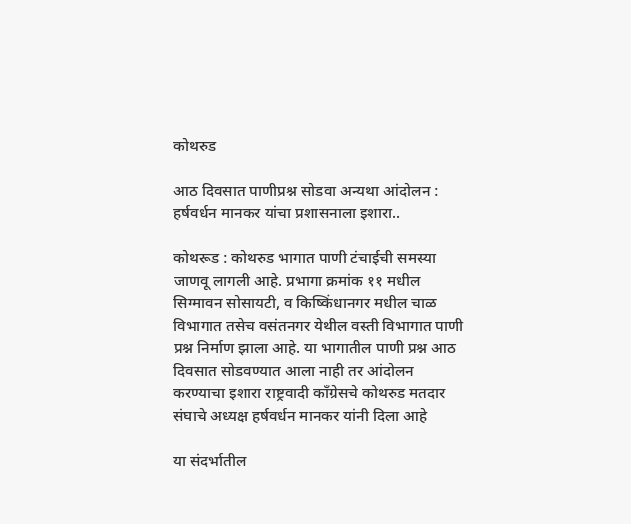कोथरुड

आठ दिवसात पाणीप्रश्न सोडवा अन्यथा आंदोलन : हर्षवर्धन मानकर यांचा प्रशासनाला इशारा..

कोथरूड : कोथरुड भागात पाणी टंचाईची समस्या जाणवू लागली आहे. प्रभागा क्रमांक ११ मधील सिग्मावन सोसायटी, व किष्किंधानगर मधील चाळ विभागात तसेच वसंतनगर येथील वस्ती विभागात पाणी प्रश्न निर्माण झाला आहे. या भागातील पाणी प्रश्न आठ दिवसात सोडवण्यात आला नाही तर आंदोलन करण्याचा इशारा राष्ट्रवादी काँग्रेसचे कोथरुड मतदार संघाचे अध्यक्ष हर्षवर्धन मानकर यांनी दिला आहे

या संदर्भातील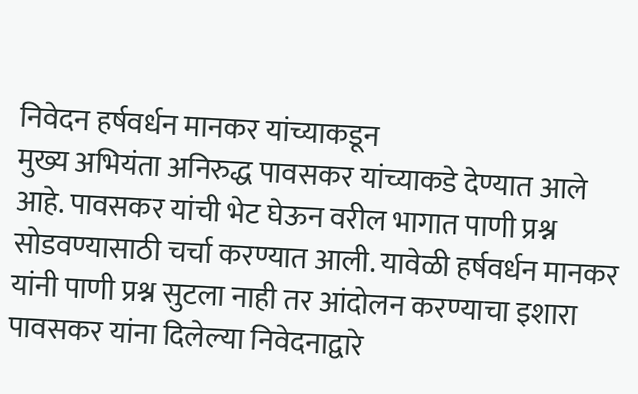निवेदन हर्षवर्धन मानकर यांच्याकडून
मुख्य अभियंता अनिरुद्ध पावसकर यांच्याकडे देण्यात आले आहे. पावसकर यांची भेट घेऊन वरील भागात पाणी प्रश्न सोडवण्यासाठी चर्चा करण्यात आली. यावेळी हर्षवर्धन मानकर यांनी पाणी प्रश्न सुटला नाही तर आंदोलन करण्याचा इशारा पावसकर यांना दिलेल्या निवेदनाद्वारे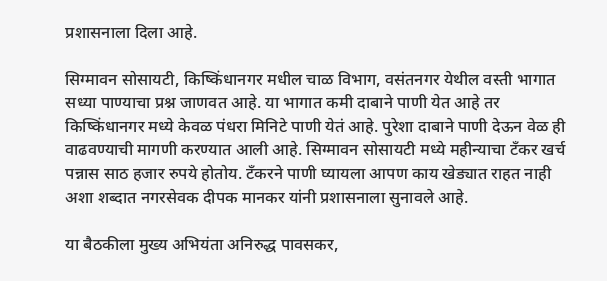प्रशासनाला दिला आहे.

सिग्मावन सोसायटी, किष्किंधानगर मधील चाळ विभाग, वसंतनगर येथील वस्ती भागात सध्या पाण्याचा प्रश्न जाणवत आहे. या भागात कमी दाबाने पाणी येत आहे तर  किष्किंधानगर मध्ये केवळ पंधरा मिनिटे पाणी येतं आहे. पुरेशा दाबाने पाणी देऊन वेळ ही वाढवण्याची मागणी करण्यात आली आहे. सिग्मावन सोसायटी मध्ये महीन्याचा टँकर खर्च पन्नास साठ हजार रुपये होतोय. टँकरने पाणी घ्यायला आपण काय खेड्यात राहत नाही अशा शब्दात नगरसेवक दीपक मानकर यांनी प्रशासनाला सुनावले आहे.

या बैठकीला मुख्य अभियंता अनिरुद्ध पावसकर,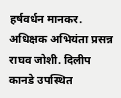हर्षवर्धन मानकर. अधिक्षक अभियंता प्रसन्न राघव जोशी. दिलीप कानडे उपस्थित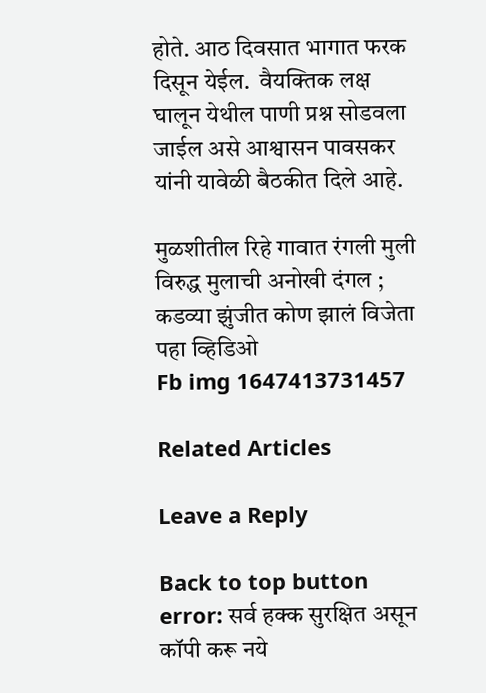होते. आठ दिवसात भागात फरक दिसून येईल.  वैयक्तिक लक्ष घालून येथील पाणी प्रश्न सोडवला जाईल असे आश्वासन पावसकर यांनी यावेळी बैठकीत दिले आहे.

मुळशीतील रिहे गावात रंगली मुली विरुद्ध मुलाची अनोखी दंगल ; कडव्या झुंजीत कोण झालं विजेता पहा व्हिडिओ
Fb img 1647413731457

Related Articles

Leave a Reply

Back to top button
error: सर्व हक्क सुरक्षित असून कॉपी करू नये